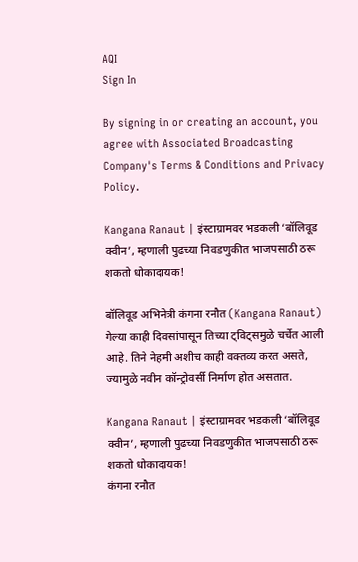AQI
Sign In

By signing in or creating an account, you agree with Associated Broadcasting Company's Terms & Conditions and Privacy Policy.

Kangana Ranaut | इंस्टाग्रामवर भडकली ‘बॉलिवूड क्वीन’, म्हणाली पुढच्या निवडणुकीत भाजपसाठी ठरू शकतो धोकादायक!

बॉलिवूड अभिनेत्री कंगना रनौत (Kangana Ranaut) गेल्या काही दिवसांपासून तिच्या ट्विट्समुळे चर्चेत आली आहे. तिने नेहमी अशीच काही वक्तव्य करत असते, ज्यामुळे नवीन कॉन्ट्रोवर्सी निर्माण होत असतात.

Kangana Ranaut | इंस्टाग्रामवर भडकली ‘बॉलिवूड क्वीन’, म्हणाली पुढच्या निवडणुकीत भाजपसाठी ठरू शकतो धोकादायक!
कंगना रनौत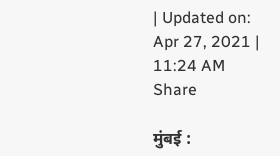| Updated on: Apr 27, 2021 | 11:24 AM
Share

मुंबई :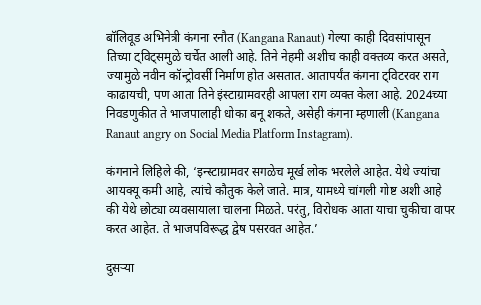बॉलिवूड अभिनेत्री कंगना रनौत (Kangana Ranaut) गेल्या काही दिवसांपासून तिच्या ट्विट्समुळे चर्चेत आली आहे. तिने नेहमी अशीच काही वक्तव्य करत असते, ज्यामुळे नवीन कॉन्ट्रोवर्सी निर्माण होत असतात. आतापर्यंत कंगना ट्विटरवर राग काढायची, पण आता तिने इंस्टाग्रामवरही आपला राग व्यक्त केला आहे. 2024च्या निवडणुकीत ते भाजपालाही धोका बनू शकते, असेही कंगना म्हणाली (Kangana Ranaut angry on Social Media Platform Instagram).

कंगनाने लिहिले की, ‘इन्स्टाग्रामवर सगळेच मूर्ख लोक भरलेले आहेत. येथे ज्यांचा आयक्यू कमी आहे, त्यांचे कौतुक केले जाते. मात्र, यामध्ये चांगली गोष्ट अशी आहे की येथे छोट्या व्यवसायाला चालना मिळते. परंतु, विरोधक आता याचा चुकीचा वापर करत आहेत. ते भाजपविरूद्ध द्वेष पसरवत आहेत.’

दुसर्‍या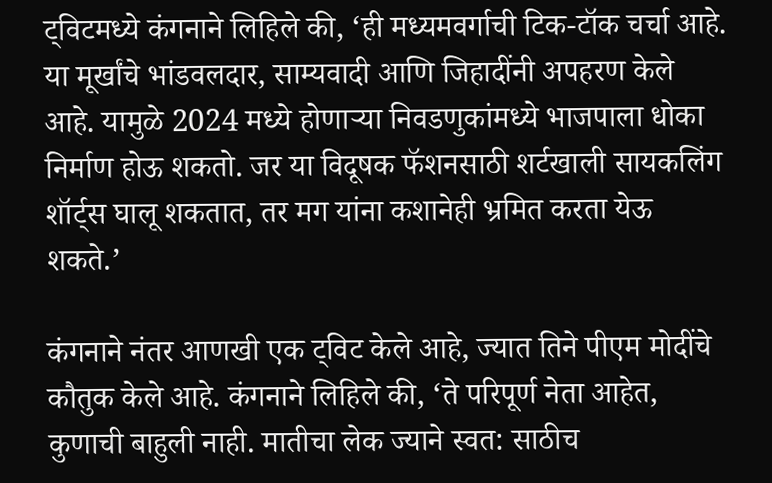ट्विटमध्ये कंगनाने लिहिले की, ‘ही मध्यमवर्गाची टिक-टॉक चर्चा आहे. या मूर्खांचे भांडवलदार, साम्यवादी आणि जिहादींनी अपहरण केले आहे. यामुळे 2024 मध्ये होणाऱ्या निवडणुकांमध्ये भाजपाला धोका निर्माण होऊ शकतो. जर या विदूषक फॅशनसाठी शर्टखाली सायकलिंग शॉर्ट्स घालू शकतात, तर मग यांना कशानेही भ्रमित करता येऊ शकते.’

कंगनाने नंतर आणखी एक ट्विट केले आहे, ज्यात तिने पीएम मोदींचे कौतुक केले आहे. कंगनाने लिहिले की, ‘ते परिपूर्ण नेता आहेत, कुणाची बाहुली नाही. मातीचा लेक ज्याने स्वत: साठीच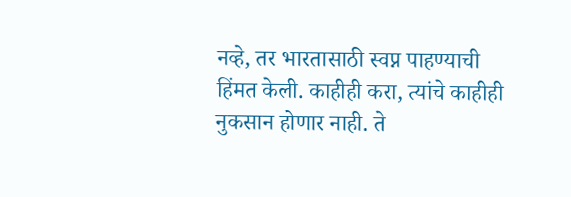नव्हे, तर भारतासाठी स्वप्न पाहण्याची हिंमत केली. काहीही करा, त्यांचे काहीही नुकसान होणार नाही. ते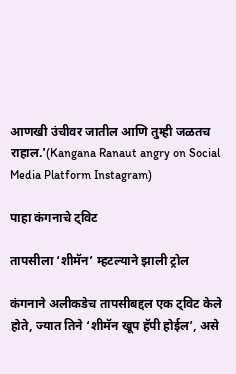आणखी उंचीवर जातील आणि तुम्ही जळतच राहाल.'(Kangana Ranaut angry on Social Media Platform Instagram)

पाहा कंगनाचे ट्विट

तापसीला ‘शीमॅन’ म्हटल्याने झाली ट्रोल

कंगनाने अलीकडेच तापसीबद्दल एक ट्विट केले होते, ज्यात तिने ‘शीमॅन खूप हॅपी होईल’, असे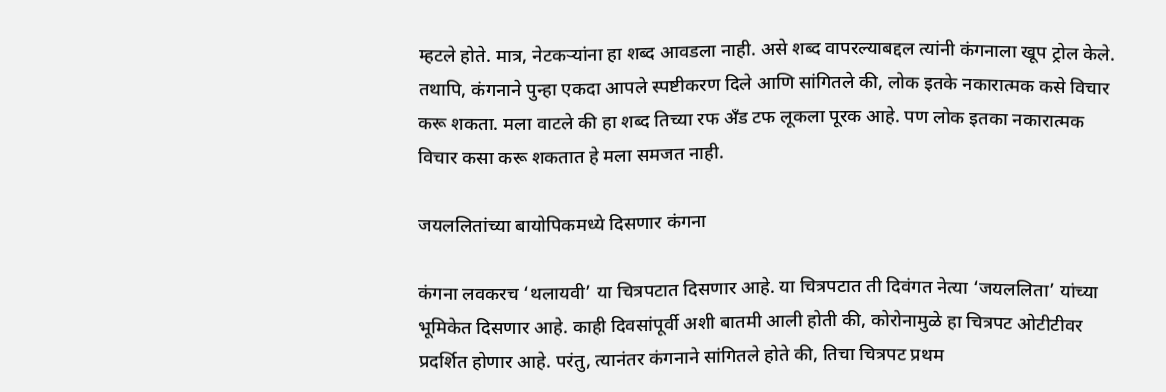म्हटले होते. मात्र, नेटकऱ्यांना हा शब्द आवडला नाही. असे शब्द वापरल्याबद्दल त्यांनी कंगनाला खूप ट्रोल केले. तथापि, कंगनाने पुन्हा एकदा आपले स्पष्टीकरण दिले आणि सांगितले की, लोक इतके नकारात्मक कसे विचार करू शकता. मला वाटले की हा शब्द तिच्या रफ अँड टफ लूकला पूरक आहे. पण लोक इतका नकारात्मक विचार कसा करू शकतात हे मला समजत नाही.

जयललितांच्या बायोपिकमध्ये दिसणार कंगना

कंगना लवकरच ‘थलायवी’ या चित्रपटात दिसणार आहे. या चित्रपटात ती दिवंगत नेत्या ‘जयललिता’ यांच्या भूमिकेत दिसणार आहे. काही दिवसांपूर्वी अशी बातमी आली होती की, कोरोनामुळे हा चित्रपट ओटीटीवर प्रदर्शित होणार आहे. परंतु, त्यानंतर कंगनाने सांगितले होते की, तिचा चित्रपट प्रथम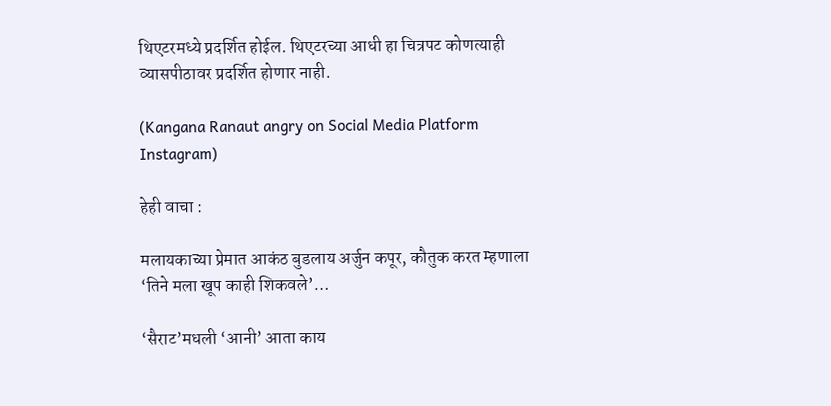थिएटरमध्ये प्रदर्शित होईल. थिएटरच्या आधी हा चित्रपट कोणत्याही व्यासपीठावर प्रदर्शित होणार नाही.

(Kangana Ranaut angry on Social Media Platform Instagram)

हेही वाचा :

मलायकाच्या प्रेमात आकंठ बुडलाय अर्जुन कपूर, कौतुक करत म्हणाला ‘तिने मला खूप काही शिकवले’…

‘सैराट’मधली ‘आनी’ आता काय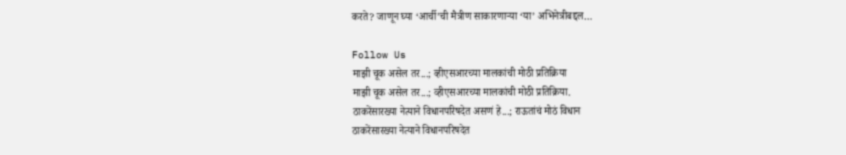करते? जाणून घ्या ‘आर्ची’ची मैत्रीण साकारणाऱ्या ‘या’ अभिनेत्रीबद्दल…

Follow Us
माझी चूक असेल तर...; व्हीएसआरच्या मालकांची मोठी प्रतिक्रिया
माझी चूक असेल तर...; व्हीएसआरच्या मालकांची मोठी प्रतिक्रिया.
ठाकरेंसारख्या नेत्याने विधानपरिषदेत असणं हे...; राऊतांचं मोठं विधान
ठाकरेंसारख्या नेत्याने विधानपरिषदेत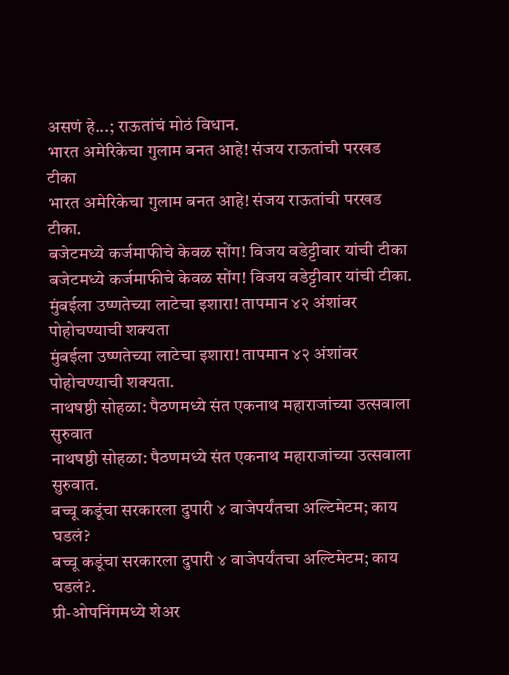असणं हे...; राऊतांचं मोठं विधान.
भारत अमेरिकेचा गुलाम बनत आहे! संजय राऊतांची परखड टीका
भारत अमेरिकेचा गुलाम बनत आहे! संजय राऊतांची परखड टीका.
बजेटमध्ये कर्जमाफीचे केवळ सोंग! विजय वडेट्टीवार यांची टीका
बजेटमध्ये कर्जमाफीचे केवळ सोंग! विजय वडेट्टीवार यांची टीका.
मुंबईला उष्णतेच्या लाटेचा इशारा! तापमान ४२ अंशांवर पोहोचण्याची शक्यता
मुंबईला उष्णतेच्या लाटेचा इशारा! तापमान ४२ अंशांवर पोहोचण्याची शक्यता.
नाथषष्ठी सोहळा: पैठणमध्ये संत एकनाथ महाराजांच्या उत्सवाला सुरुवात
नाथषष्ठी सोहळा: पैठणमध्ये संत एकनाथ महाराजांच्या उत्सवाला सुरुवात.
बच्चू कडूंचा सरकारला दुपारी ४ वाजेपर्यंतचा अल्टिमेटम; काय घडलं?
बच्चू कडूंचा सरकारला दुपारी ४ वाजेपर्यंतचा अल्टिमेटम; काय घडलं?.
प्री-ओपनिंगमध्ये शेअर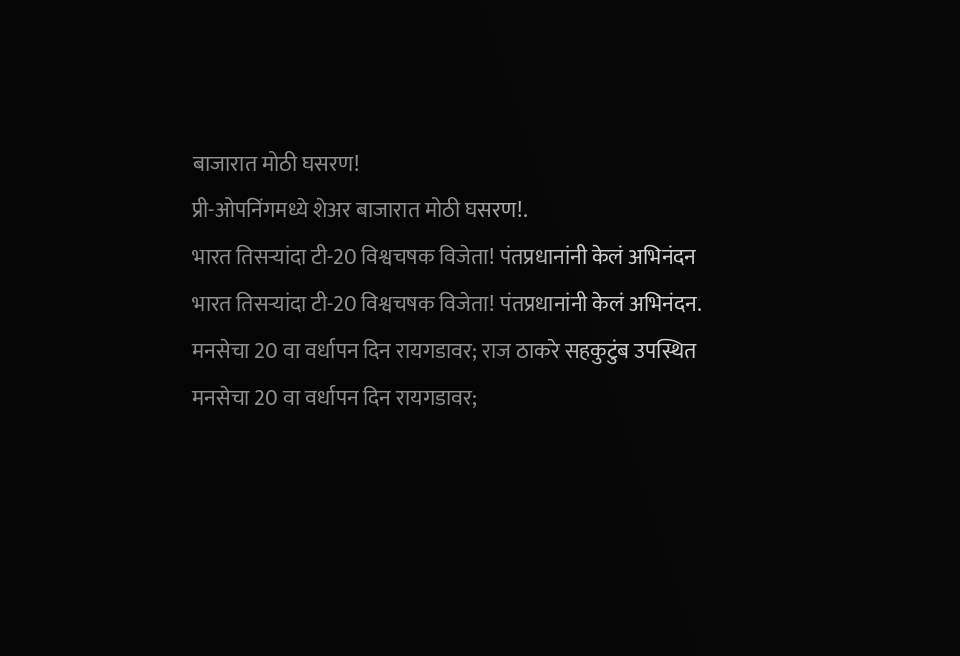बाजारात मोठी घसरण!
प्री-ओपनिंगमध्ये शेअर बाजारात मोठी घसरण!.
भारत तिसऱ्यांदा टी-20 विश्वचषक विजेता! पंतप्रधानांनी केलं अभिनंदन
भारत तिसऱ्यांदा टी-20 विश्वचषक विजेता! पंतप्रधानांनी केलं अभिनंदन.
मनसेचा 20 वा वर्धापन दिन रायगडावर; राज ठाकरे सहकुटुंब उपस्थित
मनसेचा 20 वा वर्धापन दिन रायगडावर;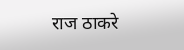राज ठाकरे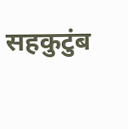सहकुटुंब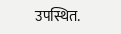उपस्थित.